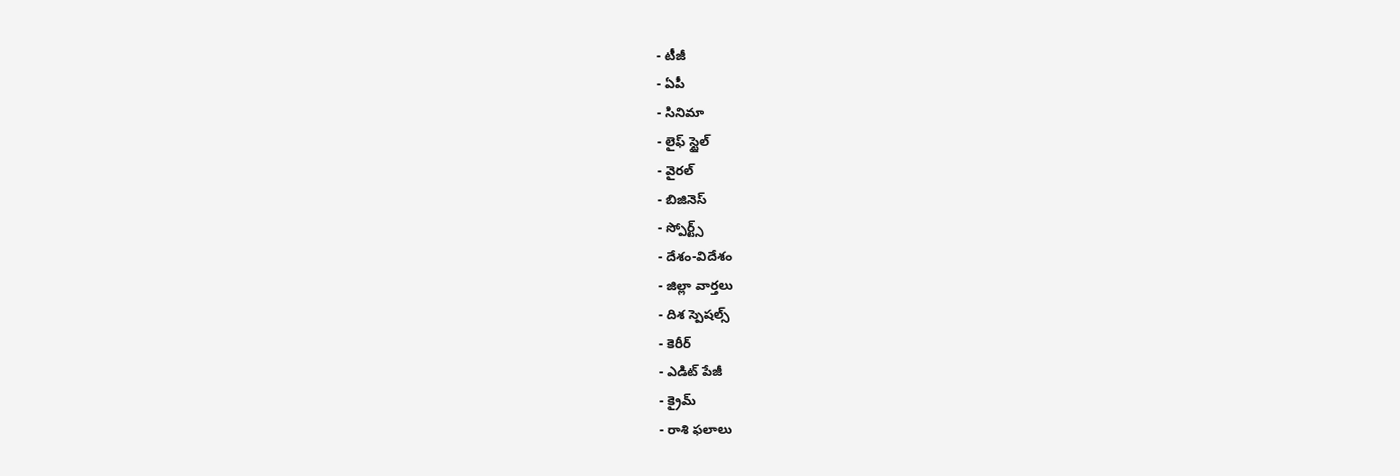- టీజీ
- ఏపీ
- సినిమా
- లైఫ్ స్టైల్
- వైరల్
- బిజినెస్
- స్పోర్ట్స్
- దేశం-విదేశం
- జిల్లా వార్తలు
- దిశ స్పెషల్స్
- కెరీర్
- ఎడిట్ పేజీ
- క్రైమ్
- రాశి ఫలాలు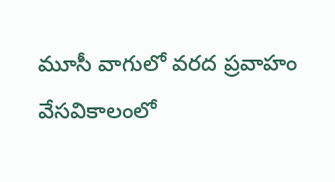మూసీ వాగులో వరద ప్రవాహం
వేసవికాలంలో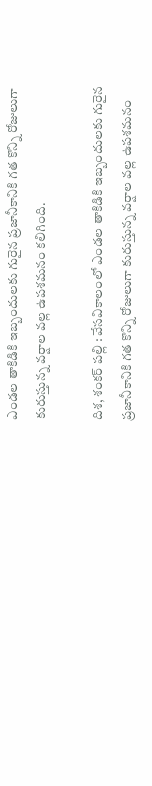ఎండల తాకిడికి ఇబ్బందులకు గురైన ప్రజానీకానికి గత కొన్ని రోజులుగా కురుస్తున్న వర్షాల వల్ల ఉపశమనం కలిగింది.

దిశ, శంకర్ పల్లి : వేసవికాలంలో ఎండల తాకిడికి ఇబ్బందులకు గురైన ప్రజానీకానికి గత కొన్ని రోజులుగా కురుస్తున్న వర్షాల వల్ల ఉపశమనం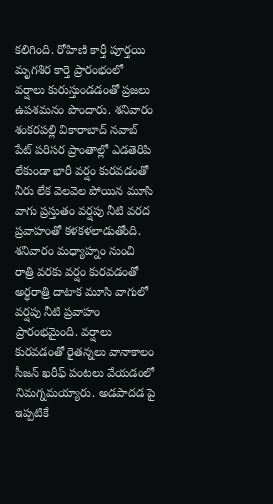కలిగింది. రోహిణి కార్తీ పూర్తయి మృగశిర కార్తె ప్రారంభంలో వర్షాలు కురుస్తుండడంతో ప్రజలు ఉపశమనం పొందారు. శనివారం శంకరపల్లి వికారాబాద్ నవాబ్ పేట్ పరిసర ప్రాంతాల్లో ఎడతెరిపి లేకుండా భారీ వర్షం కురవడంతో నీరు లేక వెలవెల పోయిన మూసి వాగు ప్రస్తుతం వర్షపు నీటి వరద ప్రవాహంతో కళకళలాడుతోంది. శనివారం మధ్యాహ్నం నుంచి రాత్రి వరకు వర్షం కురవడంతో అర్ధరాత్రి దాటాక మూసి వాగులో వర్షపు నీటి ప్రవాహం ప్రారంభమైంది. వర్షాలు కురవడంతో రైతన్నలు వానాకాలం సీజన్ ఖరీఫ్ పంటలు వేయడంలో నిమగ్నమయ్యారు. అడపాదడ పై ఇప్పటికే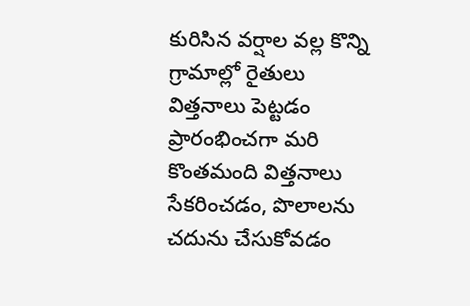కురిసిన వర్షాల వల్ల కొన్ని గ్రామాల్లో రైతులు విత్తనాలు పెట్టడం ప్రారంభించగా మరి కొంతమంది విత్తనాలు సేకరించడం, పొలాలను చదును చేసుకోవడం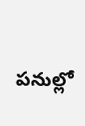పనుల్లో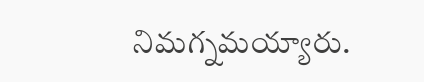నిమగ్నమయ్యారు.